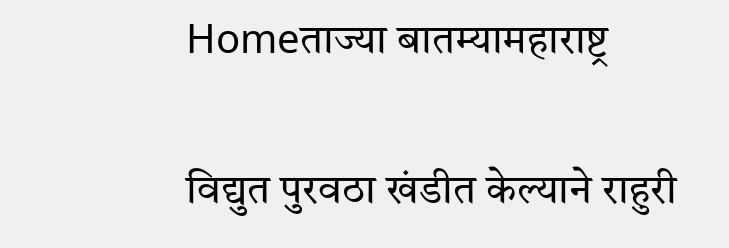Homeताज्या बातम्यामहाराष्ट्र

विद्युत पुरवठा खंडीत केल्याने राहुरी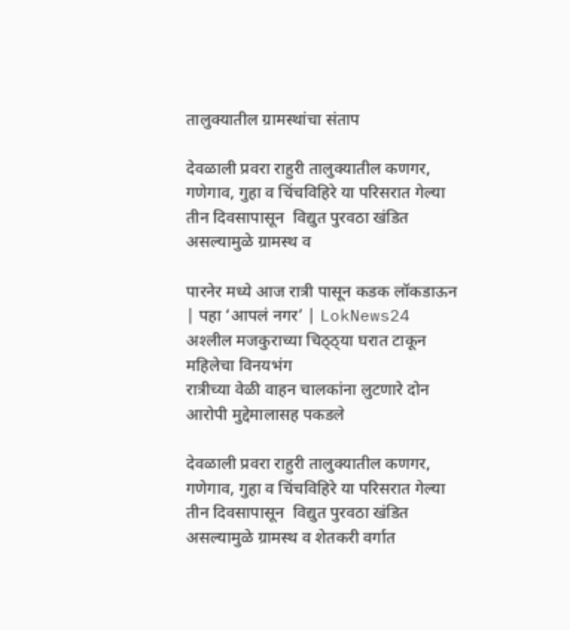तालुक्यातील ग्रामस्थांचा संताप

देवळाली प्रवरा राहुरी तालुक्यातील कणगर, गणेगाव, गुहा व चिंचविहिरे या परिसरात गेल्या तीन दिवसापासून  विद्युत पुरवठा खंडित असल्यामुळे ग्रामस्थ व

पारनेर मध्ये आज रात्री पासून कडक लॉकडाऊन | पहा ‘आपलं नगर’ | LokNews24
अश्‍लील मजकुराच्या चिठ्ठ्या घरात टाकून महिलेचा विनयभंग
रात्रीच्या वेळी वाहन चालकांना लुटणारे दोन आरोपी मुद्देमालासह पकडले

देवळाली प्रवरा राहुरी तालुक्यातील कणगर, गणेगाव, गुहा व चिंचविहिरे या परिसरात गेल्या तीन दिवसापासून  विद्युत पुरवठा खंडित असल्यामुळे ग्रामस्थ व शेतकरी वर्गात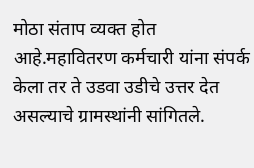मोठा संताप व्यक्त होत आहे.महावितरण कर्मचारी यांना संपर्क केला तर ते उडवा उडीचे उत्तर देत असल्याचे ग्रामस्थांनी सांगितले.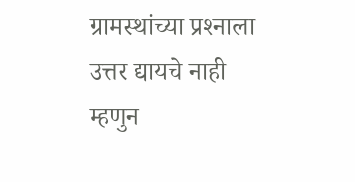ग्रामस्थांच्या प्रश्‍नाला उत्तर द्यायचे नाही म्हणुन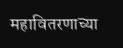महावितरणाच्या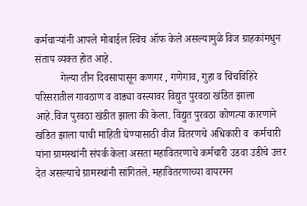कर्मचार्‍यांनी आपले मोबाईल स्विच ऑफ केले असल्यामुळे विज ग्राहकांमधुन संताप व्यक्त होत आहे.
          गेल्या तीन दिवसापासून कणगर , गणेगाव, गुहा व चिंचविहिरे परिसरातील गावठाण व वाड्या वस्त्यावर विद्युत पुरवठा खंडित झाला आहे.विज पुरवठा खंडीत झाला की केला. विद्युत पुरवठा कोणत्या कारणाने खंडित झाला याची माहिती घेण्यासाठी वीज वितरणचे अधिकारी व  कर्मचारी यांना ग्रामस्थांनी संपर्क केला असता महावितरणाचे कर्मचारी उडवा उडीचे उत्तर देत असल्याचे ग्रामस्थांनी सांगितले. महावितरणाच्या वायरमन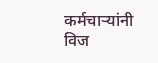कर्मचार्‍यांनी विज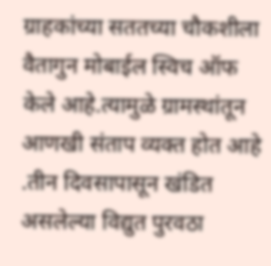ग्राहकांच्या सततच्या चौकशीला वैतागुन मोबाईल स्विच ऑफ केले आहे.त्यामुळे ग्रामस्थांतून आणखी संताप व्यक्त होत आहे .तीन दिवसापासून खंडित असलेल्या विद्युत पुरवठा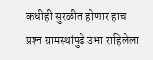कधीही सुरळीत होणार हाच प्रश्‍न ग्रामस्थांपुढे उभा राहिलेला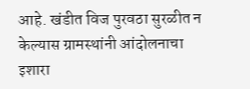आहे. खंडीत विज पुरवठा सुरळीत न केल्यास ग्रामस्थांनी आंदोलनाचा इशारा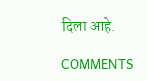दिला आहे.

COMMENTS